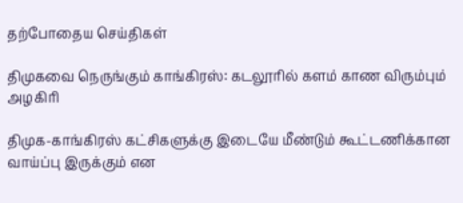தற்போதைய செய்திகள்

திமுகவை நெருங்கும் காங்கிரஸ்: கடலூரில் களம் காண விரும்பும் அழகிரி

திமுக-காங்கிரஸ் கட்சிகளுக்கு இடையே மீண்டும் கூட்டணிக்கான வாய்ப்பு இருக்கும் என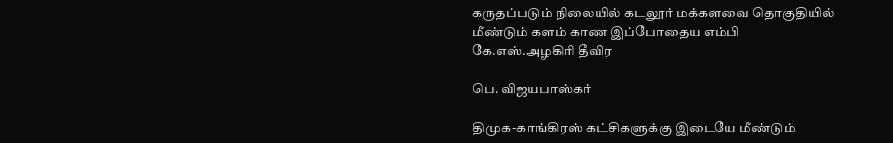கருதப்படும் நிலையில் கடலூர் மக்களவை தொகுதியில் மீண்டும் களம் காண இப்போதைய எம்பி கே.எஸ்.அழகிரி தீவிர

பெ. விஜயபாஸ்கர்

திமுக-காங்கிரஸ் கட்சிகளுக்கு இடையே மீண்டும்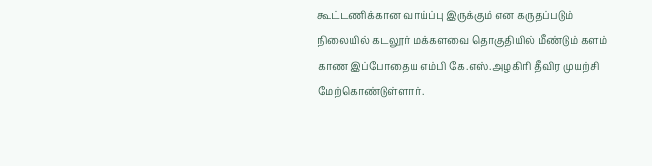கூட்டணிக்கான வாய்ப்பு இருக்கும் என கருதப்படும் நிலையில் கடலூர் மக்களவை தொகுதியில் மீண்டும் களம் காண இப்போதைய எம்பி கே.எஸ்.அழகிரி தீவிர முயற்சி மேற்கொண்டுள்ளார்.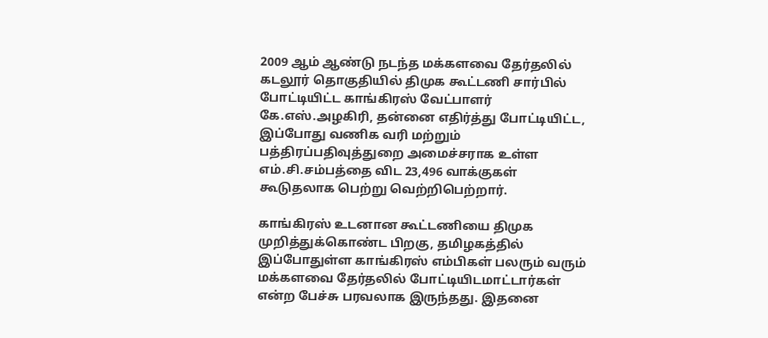2009 ஆம் ஆண்டு நடந்த மக்களவை தேர்தலில் கடலூர் தொகுதியில் திமுக கூட்டணி சார்பில் போட்டியிட்ட காங்கிரஸ் வேட்பாளர் கே.எஸ்.அழகிரி, தன்னை எதிர்த்து போட்டியிட்ட, இப்போது வணிக வரி மற்றும் பத்திரப்பதிவுத்துறை அமைச்சராக உள்ள எம்.சி.சம்பத்தை விட 23,496 வாக்குகள் கூடுதலாக பெற்று வெற்றிபெற்றார்.

காங்கிரஸ் உடனான கூட்டணியை திமுக முறித்துக்கொண்ட பிறகு, தமிழகத்தில் இப்போதுள்ள காங்கிரஸ் எம்பிகள் பலரும் வரும் மக்களவை தேர்தலில் போட்டியிடமாட்டார்கள் என்ற பேச்சு பரவலாக இருந்தது. இதனை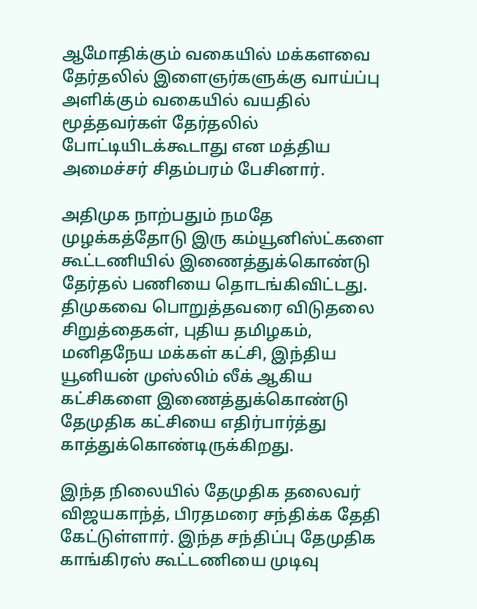ஆமோதிக்கும் வகையில் மக்களவை தேர்தலில் இளைஞர்களுக்கு வாய்ப்பு அளிக்கும் வகையில் வயதில் மூத்தவர்கள் தேர்தலில் போட்டியிடக்கூடாது என மத்திய அமைச்சர் சிதம்பரம் பேசினார்.

அதிமுக நாற்பதும் நமதே முழக்கத்தோடு இரு கம்யூனிஸ்ட்களை கூட்டணியில் இணைத்துக்கொண்டு தேர்தல் பணியை தொடங்கிவிட்டது. திமுகவை பொறுத்தவரை விடுதலை சிறுத்தைகள், புதிய தமிழகம், மனிதநேய மக்கள் கட்சி, இந்திய யூனியன் முஸ்லிம் லீக் ஆகிய கட்சிகளை இணைத்துக்கொண்டு தேமுதிக கட்சியை எதிர்பார்த்து காத்துக்கொண்டிருக்கிறது.

இந்த நிலையில் தேமுதிக தலைவர் விஜயகாந்த், பிரதமரை சந்திக்க தேதி கேட்டுள்ளார். இந்த சந்திப்பு தேமுதிக காங்கிரஸ் கூட்டணியை முடிவு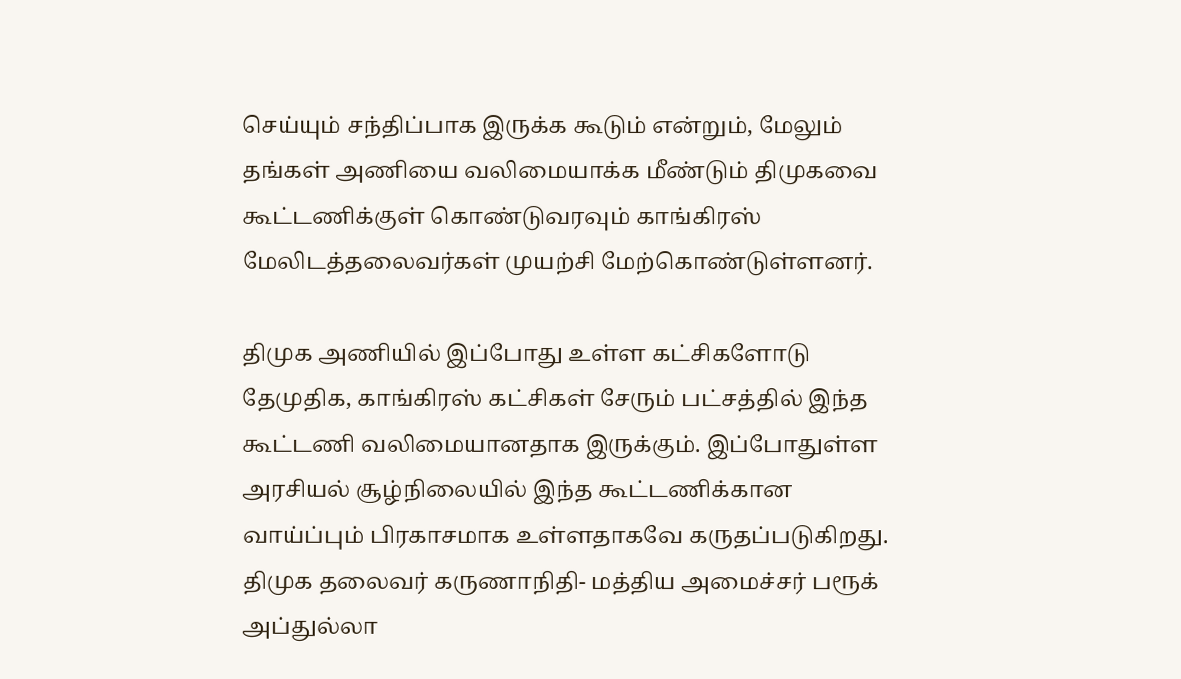செய்யும் சந்திப்பாக இருக்க கூடும் என்றும், மேலும் தங்கள் அணியை வலிமையாக்க மீண்டும் திமுகவை கூட்டணிக்குள் கொண்டுவரவும் காங்கிரஸ் மேலிடத்தலைவர்கள் முயற்சி மேற்கொண்டுள்ளனர்.

திமுக அணியில் இப்போது உள்ள கட்சிகளோடு தேமுதிக, காங்கிரஸ் கட்சிகள் சேரும் பட்சத்தில் இந்த கூட்டணி வலிமையானதாக இருக்கும். இப்போதுள்ள அரசியல் சூழ்நிலையில் இந்த கூட்டணிக்கான வாய்ப்பும் பிரகாசமாக உள்ளதாகவே கருதப்படுகிறது. திமுக தலைவர் கருணாநிதி- மத்திய அமைச்சர் பரூக் அப்துல்லா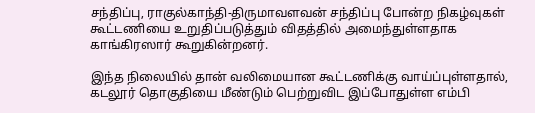சந்திப்பு, ராகுல்காந்தி-திருமாவளவன் சந்திப்பு போன்ற நிகழ்வுகள் கூட்டணியை உறுதிப்படுத்தும் விதத்தில் அமைந்துள்ளதாக காங்கிரஸார் கூறுகின்றனர்.

இந்த நிலையில் தான் வலிமையான கூட்டணிக்கு வாய்ப்புள்ளதால், கடலூர் தொகுதியை மீண்டும் பெற்றுவிட இப்போதுள்ள எம்பி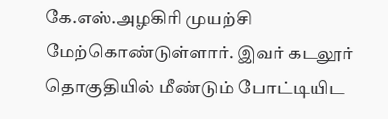கே.எஸ்.அழகிரி முயற்சி மேற்கொண்டுள்ளார். இவர் கடலூர் தொகுதியில் மீண்டும் போட்டியிட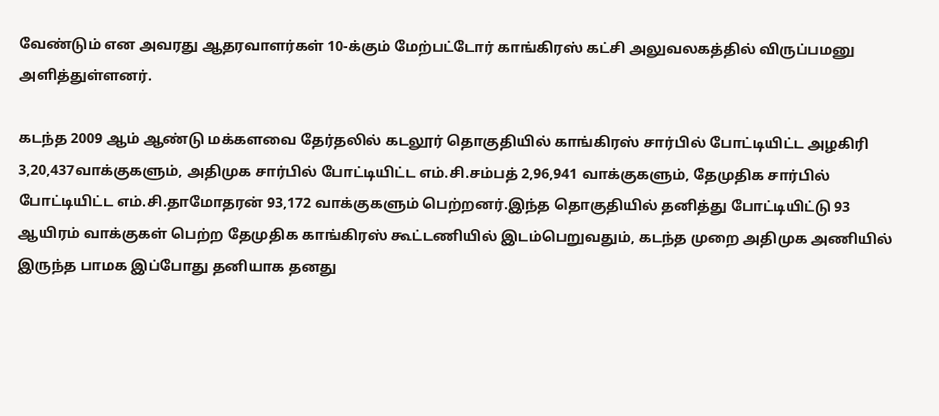வேண்டும் என அவரது ஆதரவாளர்கள் 10-க்கும் மேற்பட்டோர் காங்கிரஸ் கட்சி அலுவலகத்தில் விருப்பமனு அளித்துள்ளனர்.

கடந்த 2009 ஆம் ஆண்டு மக்களவை தேர்தலில் கடலூர் தொகுதியில் காங்கிரஸ் சார்பில் போட்டியிட்ட அழகிரி 3,20,437வாக்குகளும், அதிமுக சார்பில் போட்டியிட்ட எம்.சி.சம்பத் 2,96,941 வாக்குகளும், தேமுதிக சார்பில் போட்டியிட்ட எம்.சி.தாமோதரன் 93,172 வாக்குகளும் பெற்றனர்.இந்த தொகுதியில் தனித்து போட்டியிட்டு 93 ஆயிரம் வாக்குகள் பெற்ற தேமுதிக காங்கிரஸ் கூட்டணியில் இடம்பெறுவதும், கடந்த முறை அதிமுக அணியில் இருந்த பாமக இப்போது தனியாக தனது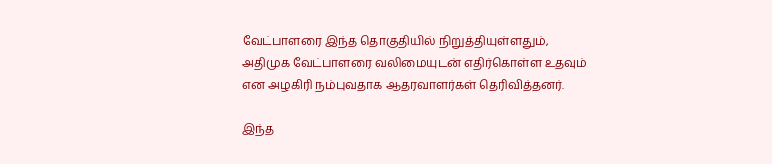வேட்பாளரை இந்த தொகுதியில் நிறுத்தியுள்ளதும், அதிமுக வேட்பாளரை வலிமையுடன் எதிர்கொள்ள உதவும் என அழகிரி நம்புவதாக ஆதரவாளர்கள் தெரிவித்தனர்.

இந்த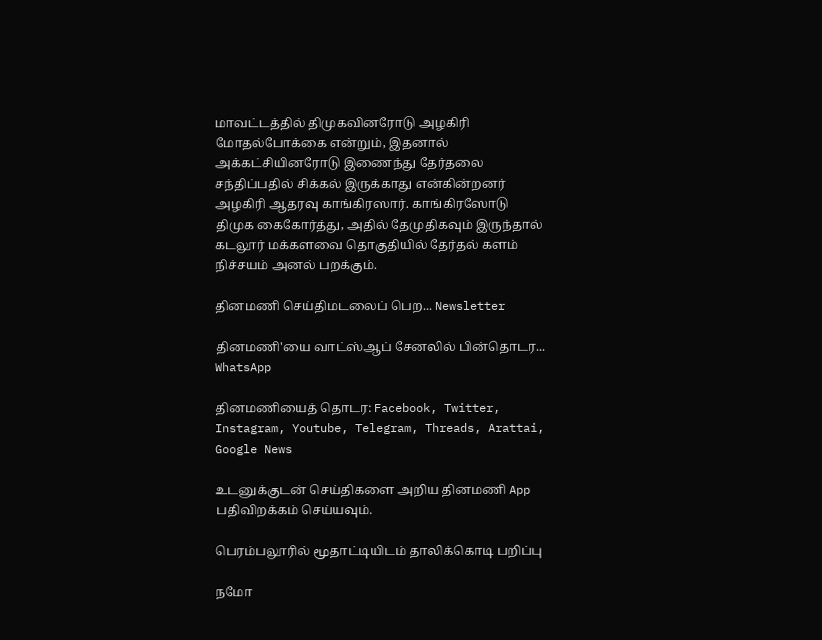மாவட்டத்தில் திமுகவினரோடு அழகிரி மோதல்போக்கை என்றும், இதனால் அக்கட்சியினரோடு இணைந்து தேர்தலை சந்திப்பதில் சிக்கல் இருக்காது என்கின்றனர் அழகிரி ஆதரவு காங்கிரஸார். காங்கிரஸோடு திமுக கைகோர்த்து, அதில் தேமுதிகவும் இருந்தால் கடலூர் மக்களவை தொகுதியில் தேர்தல் களம் நிச்சயம் அனல் பறக்கும்.

தினமணி செய்திமடலைப் பெற... Newsletter

தினமணி'யை வாட்ஸ்ஆப் சேனலில் பின்தொடர... WhatsApp

தினமணியைத் தொடர: Facebook, Twitter, Instagram, Youtube, Telegram, Threads, Arattai, Google News

உடனுக்குடன் செய்திகளை அறிய தினமணி App பதிவிறக்கம் செய்யவும்.

பெரம்பலூரில் மூதாட்டியிடம் தாலிக்கொடி பறிப்பு

நமோ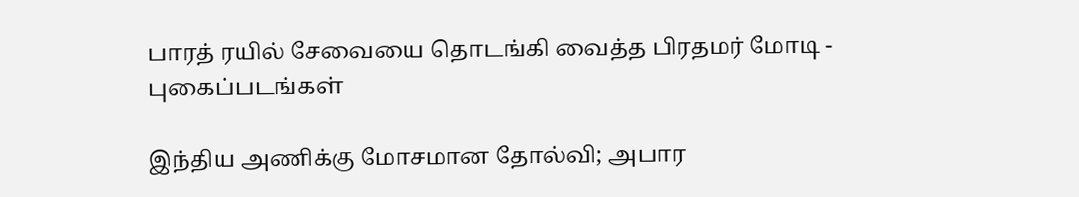பாரத் ரயில் சேவையை தொடங்கி வைத்த பிரதமர் மோடி - புகைப்படங்கள்

இந்திய அணிக்கு மோசமான தோல்வி; அபார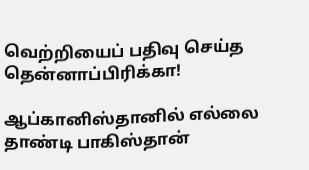வெற்றியைப் பதிவு செய்த தென்னாப்பிரிக்கா!

ஆப்கானிஸ்தானில் எல்லை தாண்டி பாகிஸ்தான்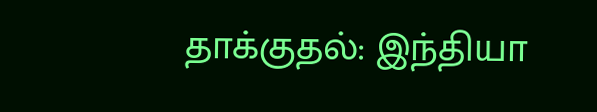தாக்குதல்: இந்தியா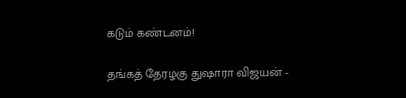கடும் கண்டனம்!

தங்கத் தேரழகு துஷாரா விஜயன் -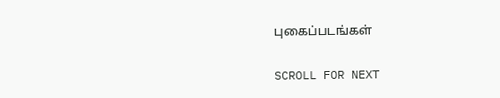புகைப்படங்கள்

SCROLL FOR NEXT